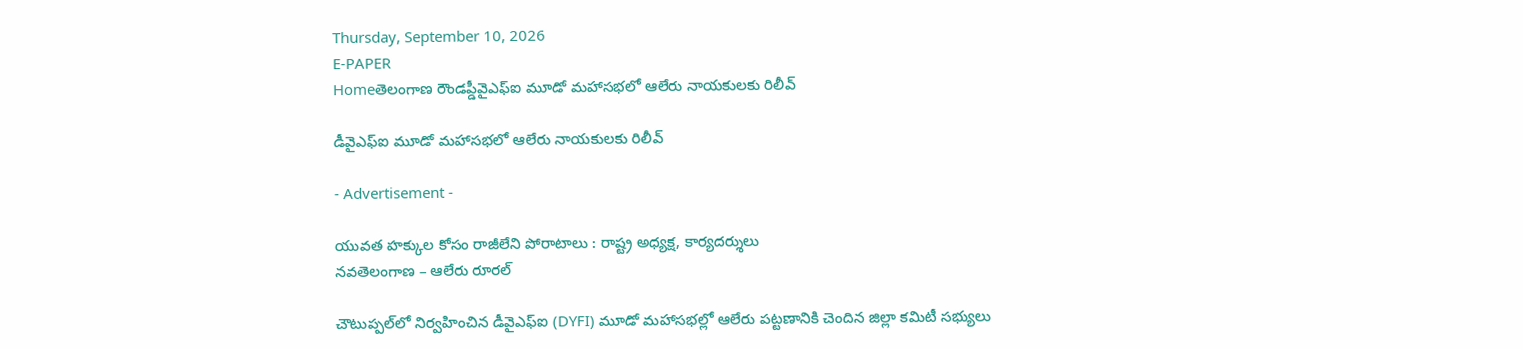Thursday, September 10, 2026
E-PAPER
Homeతెలంగాణ రౌండప్డీవైఎఫ్‌ఐ మూడో మహాసభలో ఆలేరు నాయకులకు రిలీవ్

డీవైఎఫ్‌ఐ మూడో మహాసభలో ఆలేరు నాయకులకు రిలీవ్

- Advertisement -

యువత హక్కుల కోసం రాజీలేని పోరాటాలు : రాష్ట్ర అధ్యక్ష, కార్యదర్శులు
నవతెలంగాణ – ఆలేరు రూరల్

చౌటుప్పల్‌లో నిర్వహించిన డీవైఎఫ్‌ఐ (DYFI) మూడో మహాసభల్లో ఆలేరు పట్టణానికి చెందిన జిల్లా కమిటీ సభ్యులు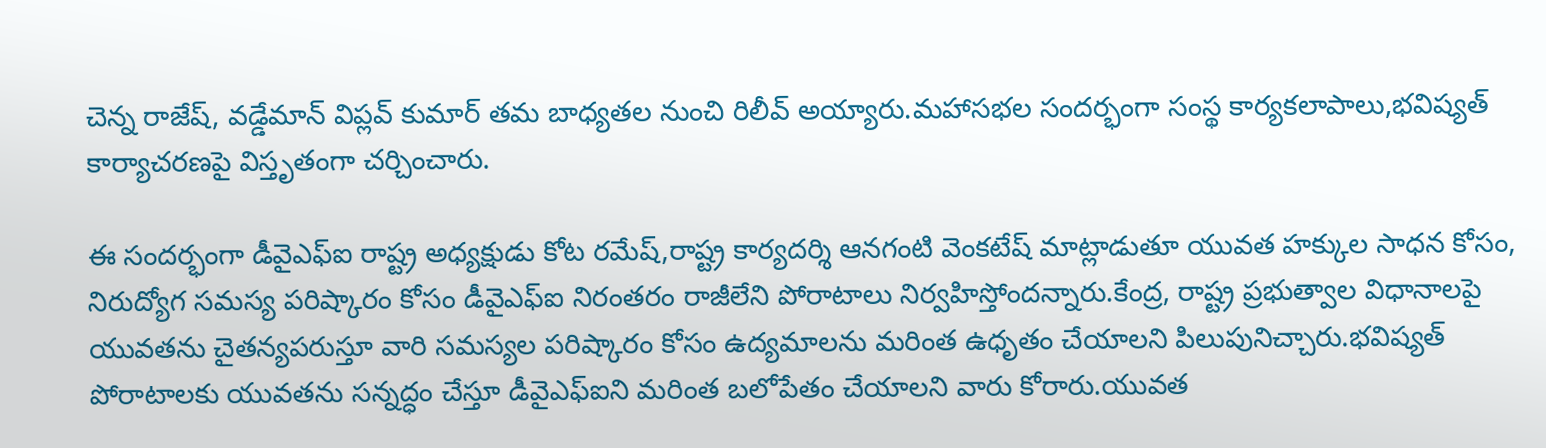చెన్న రాజేష్, వడ్డేమాన్ విప్లవ్ కుమార్ తమ బాధ్యతల నుంచి రిలీవ్ అయ్యారు.మహాసభల సందర్భంగా సంస్థ కార్యకలాపాలు,భవిష్యత్ కార్యాచరణపై విస్తృతంగా చర్చించారు.

ఈ సందర్భంగా డీవైఎఫ్‌ఐ రాష్ట్ర అధ్యక్షుడు కోట రమేష్,రాష్ట్ర కార్యదర్శి ఆనగంటి వెంకటేష్ మాట్లాడుతూ యువత హక్కుల సాధన కోసం, నిరుద్యోగ సమస్య పరిష్కారం కోసం డీవైఎఫ్‌ఐ నిరంతరం రాజీలేని పోరాటాలు నిర్వహిస్తోందన్నారు.కేంద్ర, రాష్ట్ర ప్రభుత్వాల విధానాలపై యువతను చైతన్యపరుస్తూ వారి సమస్యల పరిష్కారం కోసం ఉద్యమాలను మరింత ఉధృతం చేయాలని పిలుపునిచ్చారు.భవిష్యత్ పోరాటాలకు యువతను సన్నద్ధం చేస్తూ డీవైఎఫ్‌ఐని మరింత బలోపేతం చేయాలని వారు కోరారు.యువత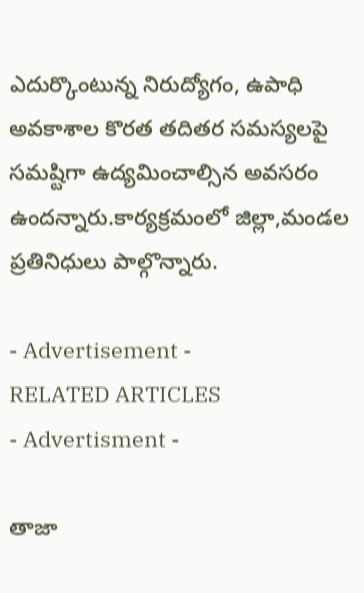ఎదుర్కొంటున్న నిరుద్యోగం, ఉపాధి అవకాశాల కొరత తదితర సమస్యలపై సమష్టిగా ఉద్యమించాల్సిన అవసరం ఉందన్నారు.కార్యక్రమంలో జిల్లా,మండల ప్రతినిధులు పాల్గొన్నారు.

- Advertisement -
RELATED ARTICLES
- Advertisment -

తాజా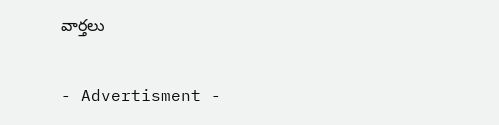వార్తలు

- Advertisment -